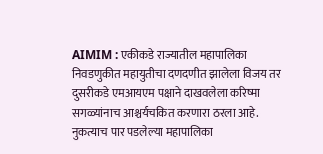AIMIM : एकीकडे राज्यातील महापालिका निवडणुकीत महायुतीचा दणदणीत झालेला विजय तर दुसरीकडे एमआयएम पक्षाने दाखवलेला करिष्मा सगळ्यांनाच आश्चर्यचकित करणारा ठरला आहे. नुकत्याच पार पडलेल्या महापालिका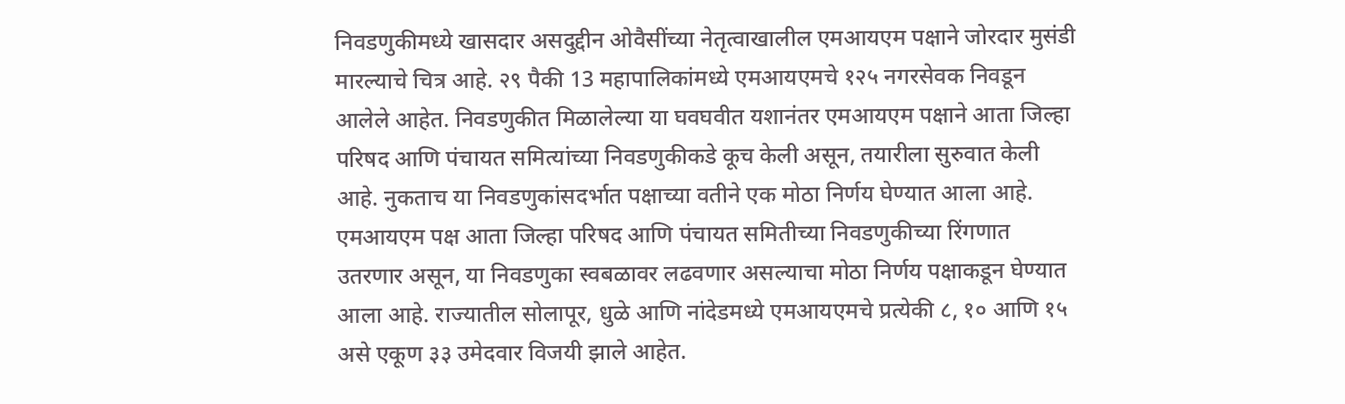निवडणुकीमध्ये खासदार असदुद्दीन ओवैसींच्या नेतृत्वाखालील एमआयएम पक्षाने जोरदार मुसंडी मारल्याचे चित्र आहे. २९ पैकी 13 महापालिकांमध्ये एमआयएमचे १२५ नगरसेवक निवडून आलेले आहेत. निवडणुकीत मिळालेल्या या घवघवीत यशानंतर एमआयएम पक्षाने आता जिल्हा परिषद आणि पंचायत समित्यांच्या निवडणुकीकडे कूच केली असून, तयारीला सुरुवात केली आहे. नुकताच या निवडणुकांसदर्भात पक्षाच्या वतीने एक मोठा निर्णय घेण्यात आला आहे. एमआयएम पक्ष आता जिल्हा परिषद आणि पंचायत समितीच्या निवडणुकीच्या रिंगणात उतरणार असून, या निवडणुका स्वबळावर लढवणार असल्याचा मोठा निर्णय पक्षाकडून घेण्यात आला आहे. राज्यातील सोलापूर, धुळे आणि नांदेडमध्ये एमआयएमचे प्रत्येकी ८, १० आणि १५ असे एकूण ३३ उमेदवार विजयी झाले आहेत.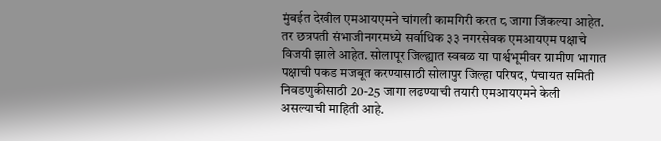मुंबईत देखील एमआयएमने चांगली कामगिरी करत ८ जागा जिंकल्या आहेत. तर छत्रपती संभाजीनगरमध्ये सर्वाधिक ३३ नगरसेवक एमआयएम पक्षाचे विजयी झाले आहेत. सोलापूर जिल्ह्यात स्वबळ या पार्श्वभूमीवर ग्रामीण भागात पक्षाची पकड मजबूत करण्यासाठी सोलापुर जिल्हा परिषद, पंचायत समिती निवडणुकीसाठी 20-25 जागा लढण्याची तयारी एमआयएमने केली असल्याची माहिती आहे.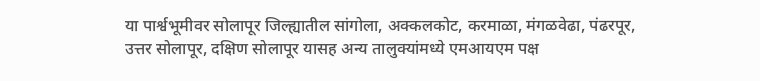या पार्श्वभूमीवर सोलापूर जिल्ह्यातील सांगोला, अक्कलकोट, करमाळा, मंगळवेढा, पंढरपूर, उत्तर सोलापूर, दक्षिण सोलापूर यासह अन्य तालुक्यांमध्ये एमआयएम पक्ष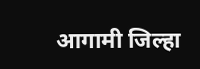आगामी जिल्हा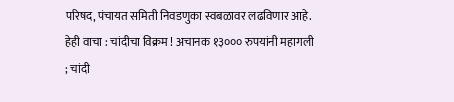परिषद, पंचायत समिती निवडणुका स्वबळावर लढविणार आहे. हेही वाचा : चांदीचा विक्रम ! अचानक १३००० रुपयांनी महागली ; चांदी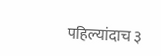पहिल्यांदाच ३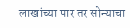लाखांच्या पार तर सोन्याचा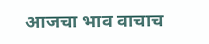आजचा भाव वाचाच